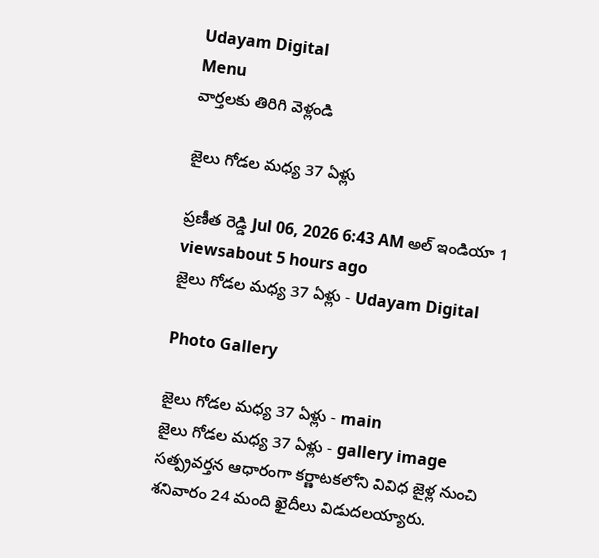Udayam Digital
Menu
వార్తలకు తిరిగి వెళ్లండి

జైలు గోడల మధ్య 37 ఏళ్లు

ప్రణీత రెడ్డి Jul 06, 2026 6:43 AM అల్ ఇండియా 1 viewsabout 5 hours ago
జైలు గోడల మధ్య 37 ఏళ్లు - Udayam Digital

Photo Gallery

జైలు గోడల మధ్య 37 ఏళ్లు - main
జైలు గోడల మధ్య 37 ఏళ్లు - gallery image
సత్ప్రవర్తన ఆధారంగా కర్ణాటకలోని వివిధ జైళ్ల నుంచి శనివారం 24 మంది ఖైదీలు విడుదలయ్యారు.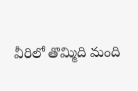వీరిలో తొమ్మిది మంది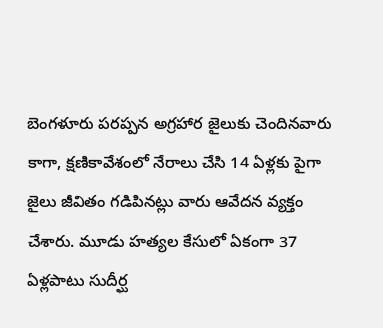బెంగళూరు పరప్పన అగ్రహార జైలుకు చెందినవారు కాగా, క్షణికావేశంలో నేరాలు చేసి 14 ఏళ్లకు పైగా జైలు జీవితం గడిపినట్లు వారు ఆవేదన వ్యక్తం చేశారు. మూడు హత్యల కేసులో ఏకంగా 37 ఏళ్లపాటు సుదీర్ఘ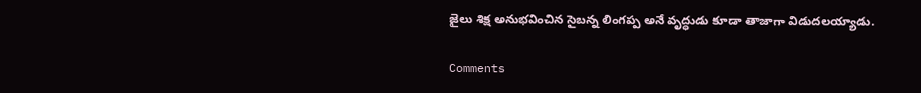జైలు శిక్ష అనుభవించిన సైబన్న లింగప్ప అనే వృద్ధుడు కూడా తాజాగా విడుదలయ్యాడు.

Comments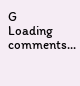G
Loading comments...